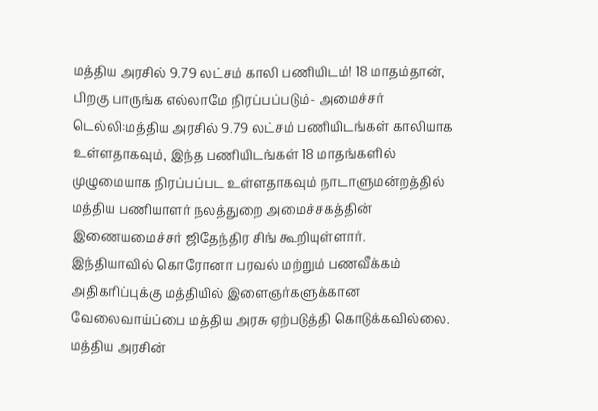மத்திய அரசில் 9.79 லட்சம் காலி பணியிடம்! 18 மாதம்தான், பிறகு பாருங்க எல்லாமே நிரப்பப்படும்- அமைச்சர்
டெல்லி:மத்திய அரசில் 9.79 லட்சம் பணியிடங்கள் காலியாக உள்ளதாகவும், இந்த பணியிடங்கள் 18 மாதங்களில் முழுமையாக நிரப்பப்பட உள்ளதாகவும் நாடாளுமன்றத்தில் மத்திய பணியாளர் நலத்துறை அமைச்சகத்தின் இணையமைச்சர் ஜிதேந்திர சிங் கூறியுள்ளார்.
இந்தியாவில் கொரோனா பரவல் மற்றும் பணவீக்கம் அதிகரிப்புக்கு மத்தியில் இளைஞர்களுக்கான வேலைவாய்ப்பை மத்திய அரசு ஏற்படுத்தி கொடுக்கவில்லை. மத்திய அரசின்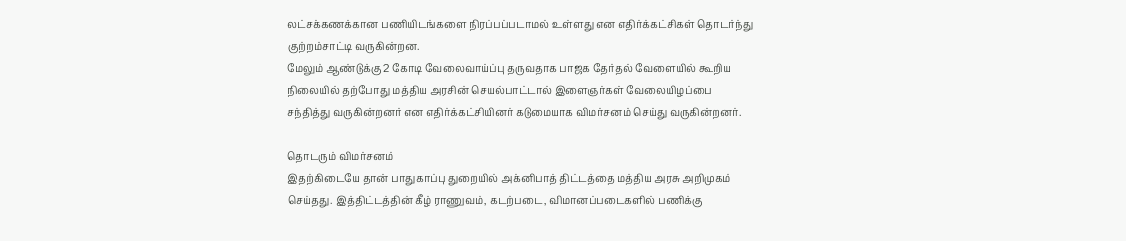லட்சக்கணக்கான பணியிடங்களை நிரப்பப்படாமல் உள்ளது என எதிர்க்கட்சிகள் தொடர்ந்து குற்றம்சாட்டி வருகின்றன.
மேலும் ஆண்டுக்கு 2 கோடி வேலைவாய்ப்பு தருவதாக பாஜக தேர்தல் வேளையில் கூறிய நிலையில் தற்போது மத்திய அரசின் செயல்பாட்டால் இளைஞர்கள் வேலையிழப்பை சந்தித்து வருகின்றனர் என எதிர்க்கட்சியினர் கடுமையாக விமர்சனம் செய்து வருகின்றனர்.

தொடரும் விமர்சனம்
இதற்கிடையே தான் பாதுகாப்பு துறையில் அக்னிபாத் திட்டத்தை மத்திய அரசு அறிமுகம் செய்தது. இத்திட்டத்தின் கீழ் ராணுவம், கடற்படை, விமானப்படைகளில் பணிக்கு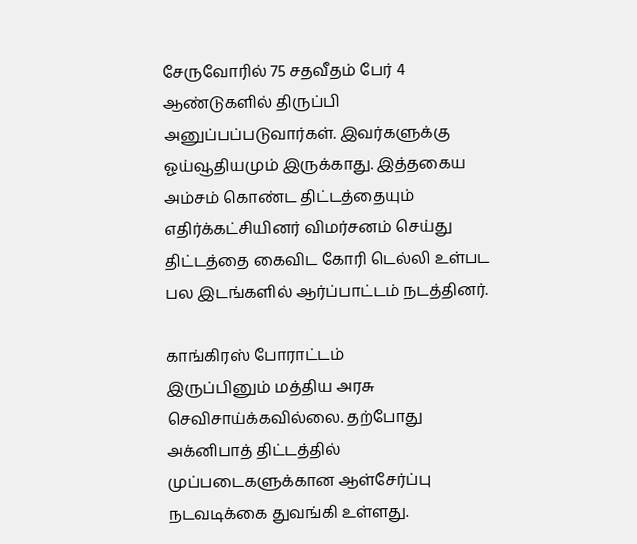சேருவோரில் 75 சதவீதம் பேர் 4 ஆண்டுகளில் திருப்பி அனுப்பப்படுவார்கள். இவர்களுக்கு ஓய்வூதியமும் இருக்காது. இத்தகைய அம்சம் கொண்ட திட்டத்தையும் எதிர்க்கட்சியினர் விமர்சனம் செய்து திட்டத்தை கைவிட கோரி டெல்லி உள்பட பல இடங்களில் ஆர்ப்பாட்டம் நடத்தினர்.

காங்கிரஸ் போராட்டம்
இருப்பினும் மத்திய அரசு செவிசாய்க்கவில்லை. தற்போது அக்னிபாத் திட்டத்தில் முப்படைகளுக்கான ஆள்சேர்ப்பு நடவடிக்கை துவங்கி உள்ளது.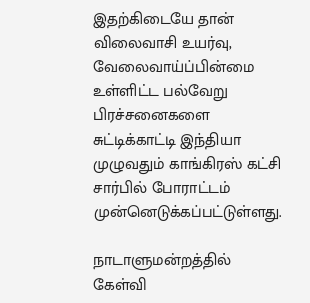இதற்கிடையே தான் விலைவாசி உயர்வு, வேலைவாய்ப்பின்மை உள்ளிட்ட பல்வேறு பிரச்சனைகளை சுட்டிக்காட்டி இந்தியா முழுவதும் காங்கிரஸ் கட்சி சார்பில் போராட்டம் முன்னெடுக்கப்பட்டுள்ளது.

நாடாளுமன்றத்தில் கேள்வி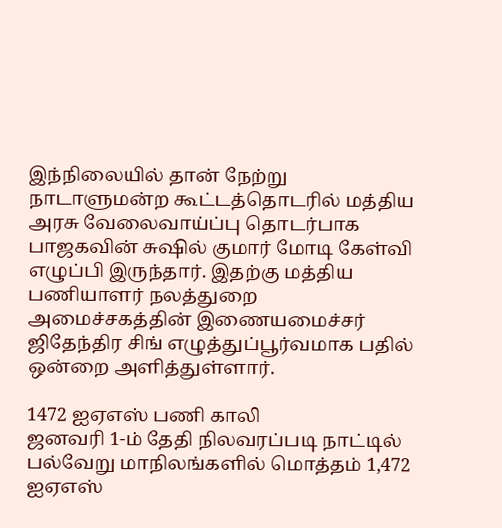இந்நிலையில் தான் நேற்று நாடாளுமன்ற கூட்டத்தொடரில் மத்திய அரசு வேலைவாய்ப்பு தொடர்பாக பாஜகவின் சுஷில் குமார் மோடி கேள்வி எழுப்பி இருந்தார். இதற்கு மத்திய பணியாளர் நலத்துறை அமைச்சகத்தின் இணையமைச்சர் ஜிதேந்திர சிங் எழுத்துப்பூர்வமாக பதில் ஒன்றை அளித்துள்ளார்.

1472 ஐஏஎஸ் பணி காலி
ஜனவரி 1-ம் தேதி நிலவரப்படி நாட்டில் பல்வேறு மாநிலங்களில் மொத்தம் 1,472 ஐஏஎஸ்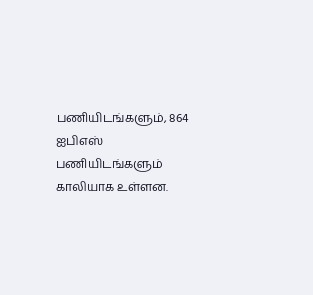பணியிடங்களும், 864 ஐபிஎஸ் பணியிடங்களும் காலியாக உள்ளன.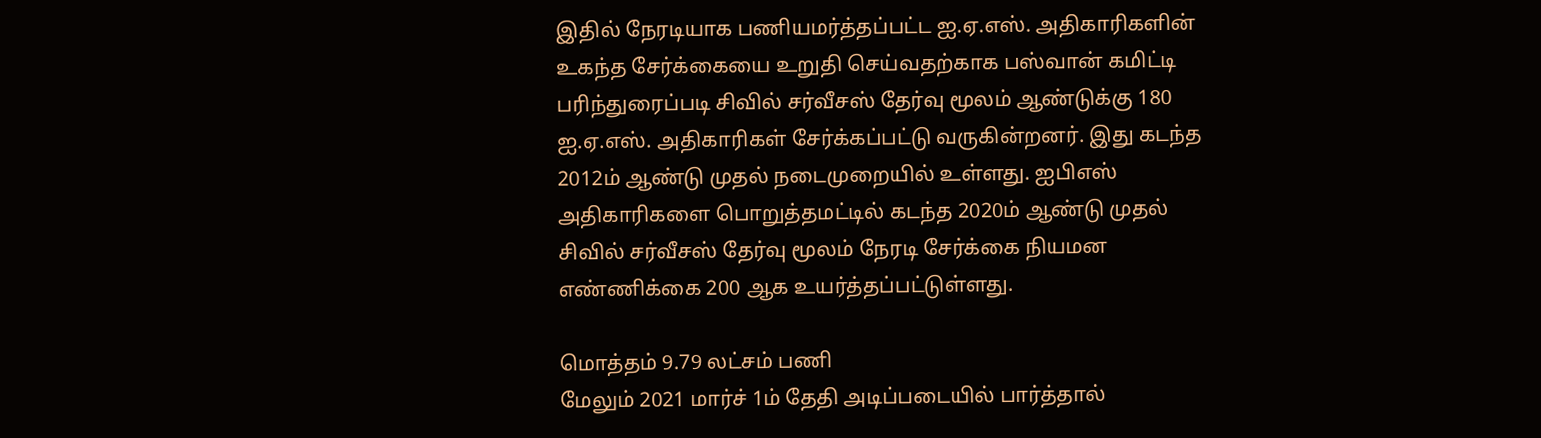இதில் நேரடியாக பணியமர்த்தப்பட்ட ஐ.ஏ.எஸ். அதிகாரிகளின் உகந்த சேர்க்கையை உறுதி செய்வதற்காக பஸ்வான் கமிட்டி பரிந்துரைப்படி சிவில் சர்வீசஸ் தேர்வு மூலம் ஆண்டுக்கு 180 ஐ.ஏ.எஸ். அதிகாரிகள் சேர்க்கப்பட்டு வருகின்றனர். இது கடந்த 2012ம் ஆண்டு முதல் நடைமுறையில் உள்ளது. ஐபிஎஸ் அதிகாரிகளை பொறுத்தமட்டில் கடந்த 2020ம் ஆண்டு முதல் சிவில் சர்வீசஸ் தேர்வு மூலம் நேரடி சேர்க்கை நியமன எண்ணிக்கை 200 ஆக உயர்த்தப்பட்டுள்ளது.

மொத்தம் 9.79 லட்சம் பணி
மேலும் 2021 மார்ச் 1ம் தேதி அடிப்படையில் பார்த்தால்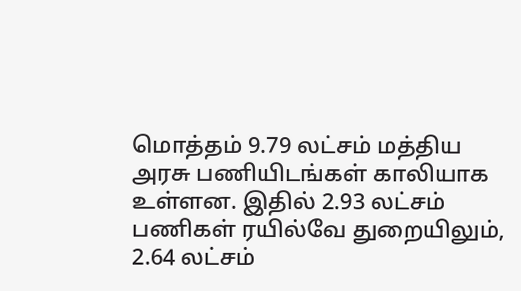மொத்தம் 9.79 லட்சம் மத்திய அரசு பணியிடங்கள் காலியாக உள்ளன. இதில் 2.93 லட்சம் பணிகள் ரயில்வே துறையிலும், 2.64 லட்சம்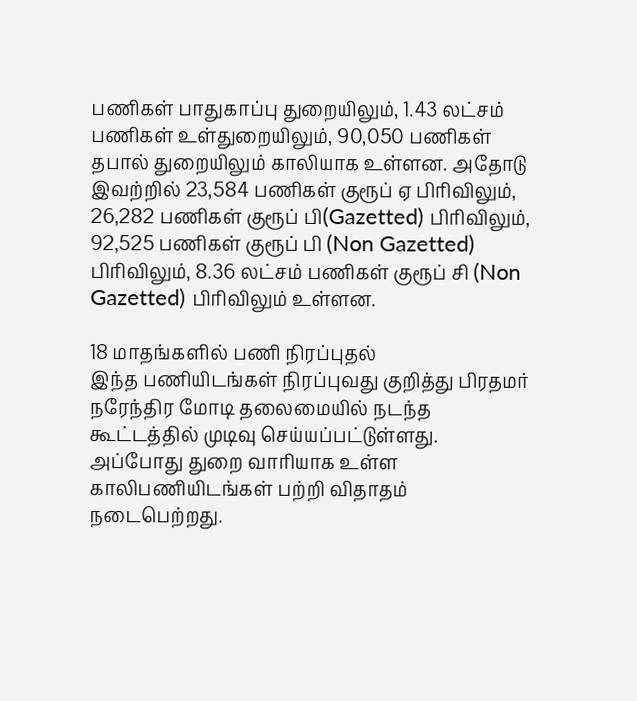பணிகள் பாதுகாப்பு துறையிலும், 1.43 லட்சம் பணிகள் உள்துறையிலும், 90,050 பணிகள் தபால் துறையிலும் காலியாக உள்ளன. அதோடு இவற்றில் 23,584 பணிகள் குரூப் ஏ பிரிவிலும், 26,282 பணிகள் குரூப் பி(Gazetted) பிரிவிலும், 92,525 பணிகள் குரூப் பி (Non Gazetted) பிரிவிலும், 8.36 லட்சம் பணிகள் குரூப் சி (Non Gazetted) பிரிவிலும் உள்ளன.

18 மாதங்களில் பணி நிரப்புதல்
இந்த பணியிடங்கள் நிரப்புவது குறித்து பிரதமர் நரேந்திர மோடி தலைமையில் நடந்த கூட்டத்தில் முடிவு செய்யப்பட்டுள்ளது. அப்போது துறை வாரியாக உள்ள காலிபணியிடங்கள் பற்றி விதாதம் நடைபெற்றது.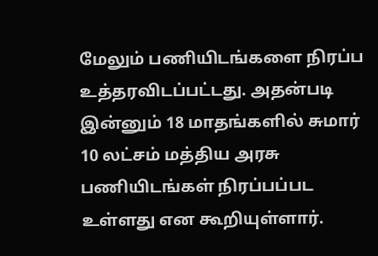மேலும் பணியிடங்களை நிரப்ப உத்தரவிடப்பட்டது. அதன்படி இன்னும் 18 மாதங்களில் சுமார் 10 லட்சம் மத்திய அரசு பணியிடங்கள் நிரப்பப்பட உள்ளது என கூறியுள்ளார்.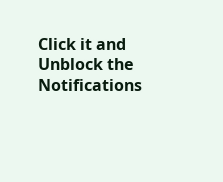Click it and Unblock the Notifications